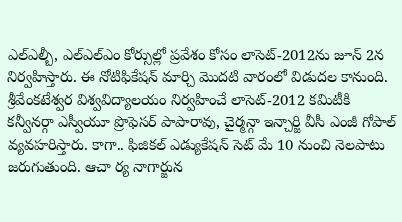ఎల్ఎల్బీ, ఎల్ఎల్ఎం కోర్సుల్లో ప్రవేశం కోసం లాసెట్-2012ను జూన్ 2న నిర్వహిస్తారు. ఈ నోటిఫికేషన్ మార్చి మొదటి వారంలో విడుదల కానుంది. శ్రీవేంకటేశ్వర విశ్వవిద్యాలయం నిర్వహించే లాసెట్-2012 కమిటీకి కన్వీనర్గా ఎస్వీయూ ప్రొఫెసర్ పాపారావు, చైర్మన్గా ఇన్చార్జి వీసీ ఎంజీ గోపాల్ వ్యవహరిస్తారు. కాగా.. ఫిజికల్ ఎడ్యుకేషన్ సెట్ మే 10 నుంచి నెలపాటు జరుగుతుంది. ఆచా ర్య నాగార్జున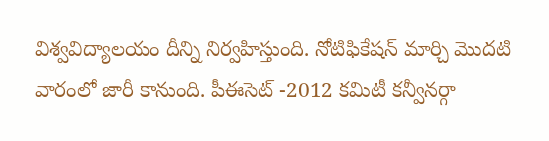విశ్వవిద్యాలయం దీన్ని నిర్వహిస్తుంది. నోటిఫికేషన్ మార్చి మొదటి వారంలో జారీ కానుంది. పీఈసెట్ -2012 కమిటీ కన్వీనర్గా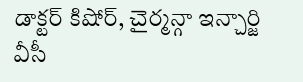డాక్టర్ కిషోర్, చైర్మన్గా ఇన్చార్జి వీసీ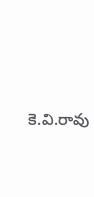కె.వి.రావు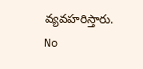వ్యవహరిస్తారు.
No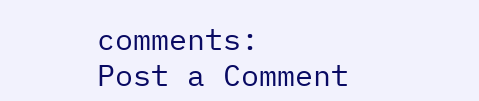comments:
Post a Comment